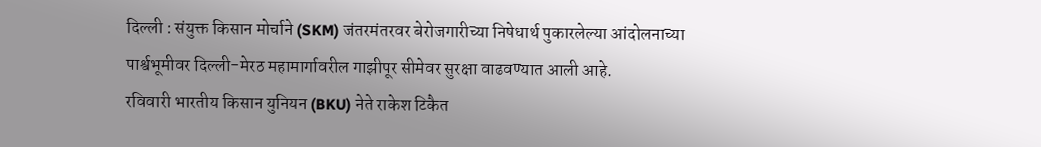दिल्ली : संयुक्त किसान मोर्चाने (SKM) जंतरमंतरवर बेरोजगारीच्या निषेधार्थ पुकारलेल्या आंदोलनाच्या पार्श्वभूमीवर दिल्ली-मेरठ महामार्गावरील गाझीपूर सीमेवर सुरक्षा वाढवण्यात आली आहे.
रविवारी भारतीय किसान युनियन (BKU) नेते राकेश टिकैत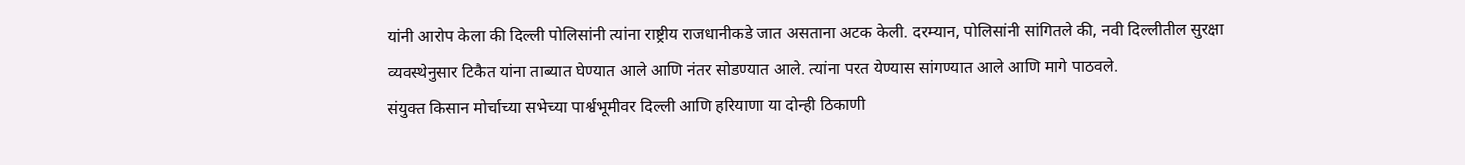यांनी आरोप केला की दिल्ली पोलिसांनी त्यांना राष्ट्रीय राजधानीकडे जात असताना अटक केली. दरम्यान, पोलिसांनी सांगितले की, नवी दिल्लीतील सुरक्षा व्यवस्थेनुसार टिकैत यांना ताब्यात घेण्यात आले आणि नंतर सोडण्यात आले. त्यांना परत येण्यास सांगण्यात आले आणि मागे पाठवले.
संयुक्त किसान मोर्चाच्या सभेच्या पार्श्वभूमीवर दिल्ली आणि हरियाणा या दोन्ही ठिकाणी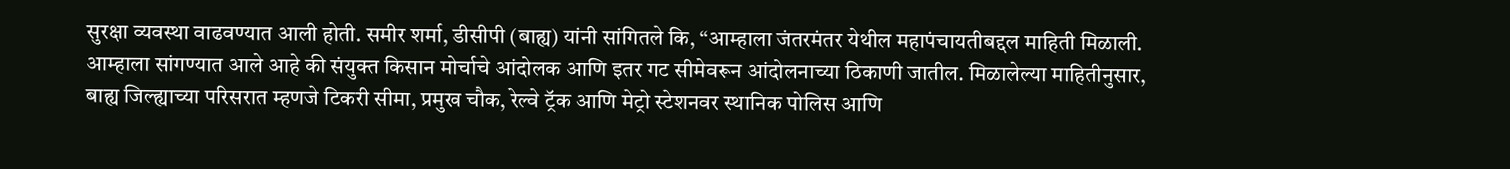सुरक्षा व्यवस्था वाढवण्यात आली होती. समीर शर्मा, डीसीपी (बाह्य) यांनी सांगितले कि, “आम्हाला जंतरमंतर येथील महापंचायतीबद्दल माहिती मिळाली. आम्हाला सांगण्यात आले आहे की संयुक्त किसान मोर्चाचे आंदोलक आणि इतर गट सीमेवरून आंदोलनाच्या ठिकाणी जातील. मिळालेल्या माहितीनुसार, बाह्य जिल्ह्याच्या परिसरात म्हणजे टिकरी सीमा, प्रमुख चौक, रेल्वे ट्रॅक आणि मेट्रो स्टेशनवर स्थानिक पोलिस आणि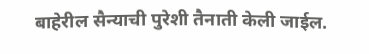बाहेरील सैन्याची पुरेशी तैनाती केली जाईल.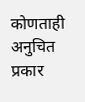कोणताही अनुचित प्रकार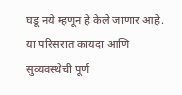घडू नये म्हणून हे केले जाणार आहे. या परिसरात कायदा आणि सुव्यवस्थेची पूर्ण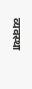व्यवस्था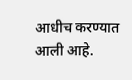आधीच करण्यात आली आहे.